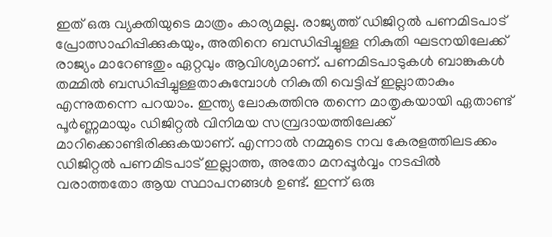ഇത് ഒരു വ്യക്തിയുടെ മാത്രം കാര്യമല്ല. രാജ്യത്ത് ഡിജിറ്റൽ പണമിടപാട് പ്രോത്സാഹിപ്പിക്കുകയും, അതിനെ ബന്ധിപ്പിച്ചുള്ള നികുതി ഘടനയിലേക്ക് രാജ്യം മാറേണ്ടതും ഏറ്റവും ആവിശ്യമാണ്. പണമിടപാടുകൾ ബാങ്കുകൾ തമ്മിൽ ബന്ധിപ്പിച്ചുള്ളതാകുമ്പോൾ നികുതി വെട്ടിപ്പ് ഇല്ലാതാകും എന്നുതന്നെ പറയാം. ഇന്ത്യ ലോകത്തിനു തന്നെ മാതൃകയായി ഏതാണ്ട് പൂർണ്ണമായും ഡിജിറ്റൽ വിനിമയ സമ്പ്രദായത്തിലേക്ക് മാറിക്കൊണ്ടിരിക്കുകയാണ്. എന്നാൽ നമ്മുടെ നവ കേരളത്തിലടക്കം ഡിജിറ്റൽ പണമിടപാട് ഇല്ലാത്ത, അതോ മനപ്പൂർവ്വം നടപ്പിൽ വരാത്തതോ ആയ സ്ഥാപനങ്ങൾ ഉണ്ട്. ഇന്ന് ഒരു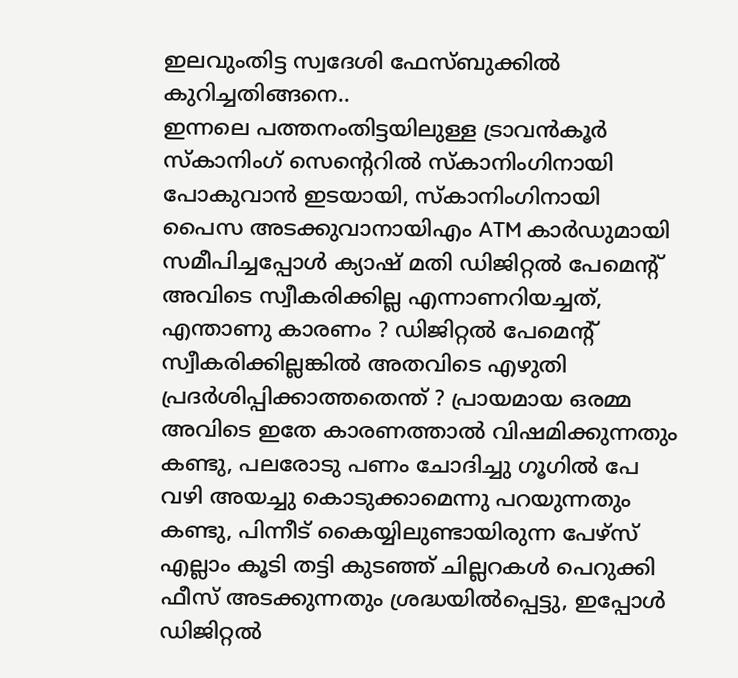ഇലവുംതിട്ട സ്വദേശി ഫേസ്ബുക്കിൽ കുറിച്ചതിങ്ങനെ..
ഇന്നലെ പത്തനംതിട്ടയിലുള്ള ട്രാവൻകൂർ സ്കാനിംഗ് സെന്റെറിൽ സ്കാനിംഗിനായി പോകുവാൻ ഇടയായി, സ്കാനിംഗിനായി പൈസ അടക്കുവാനായിഎം ATM കാർഡുമായി സമീപിച്ചപ്പോൾ ക്യാഷ് മതി ഡിജിറ്റൽ പേമെന്റ് അവിടെ സ്വീകരിക്കില്ല എന്നാണറിയച്ചത്, എന്താണു കാരണം ? ഡിജിറ്റൽ പേമെന്റ് സ്വീകരിക്കില്ലങ്കിൽ അതവിടെ എഴുതി പ്രദർശിപ്പിക്കാത്തതെന്ത് ? പ്രായമായ ഒരമ്മ അവിടെ ഇതേ കാരണത്താൽ വിഷമിക്കുന്നതും കണ്ടു, പലരോടു പണം ചോദിച്ചു ഗൂഗിൽ പേ വഴി അയച്ചു കൊടുക്കാമെന്നു പറയുന്നതും കണ്ടു, പിന്നീട് കൈയ്യിലുണ്ടായിരുന്ന പേഴ്സ് എല്ലാം കൂടി തട്ടി കുടഞ്ഞ് ചില്ലറകൾ പെറുക്കി ഫീസ് അടക്കുന്നതും ശ്രദ്ധയിൽപ്പെട്ടു, ഇപ്പോൾ ഡിജിറ്റൽ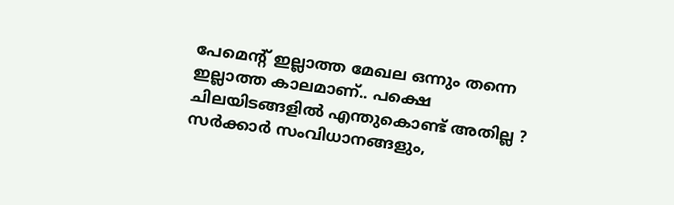പേമെന്റ് ഇല്ലാത്ത മേഖല ഒന്നും തന്നെ ഇല്ലാത്ത കാലമാണ്.. പക്ഷെ ചിലയിടങ്ങളിൽ എന്തുകൊണ്ട് അതില്ല ?
സർക്കാർ സംവിധാനങ്ങളും,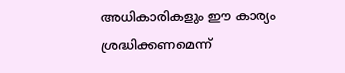അധികാരികളും ഈ കാര്യം ശ്രദ്ധിക്കണമെന്ന്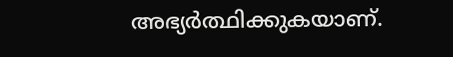അഭ്യർത്ഥിക്കുകയാണ്.